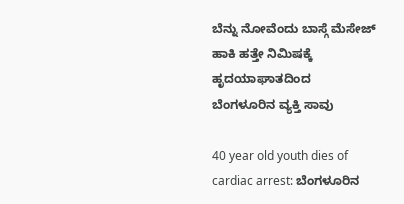ಬೆನ್ನು ನೋವೆಂದು ಬಾಸ್ಗೆ ಮೆಸೇಜ್ ಹಾಕಿ ಹತ್ತೇ ನಿಮಿಷಕ್ಕೆ ಹೃದಯಾಘಾತದಿಂದ ಬೆಂಗಳೂರಿನ ವ್ಯಕ್ತಿ ಸಾವು

40 year old youth dies of cardiac arrest: ಬೆಂಗಳೂರಿನ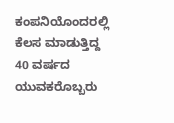ಕಂಪನಿಯೊಂದರಲ್ಲಿ ಕೆಲಸ ಮಾಡುತ್ತಿದ್ದ 40 ವರ್ಷದ ಯುವಕರೊಬ್ಬರು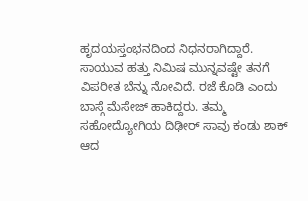ಹೃದಯಸ್ತಂಭನದಿಂದ ನಿಧನರಾಗಿದ್ದಾರೆ. ಸಾಯುವ ಹತ್ತು ನಿಮಿಷ ಮುನ್ನವಷ್ಟೇ ತನಗೆ ವಿಪರೀತ ಬೆನ್ನು ನೋವಿದೆ. ರಜೆ ಕೊಡಿ ಎಂದು ಬಾಸ್ಗೆ ಮೆಸೇಜ್ ಹಾಕಿದ್ದರು. ತಮ್ಮ ಸಹೋದ್ಯೋಗಿಯ ದಿಢೀರ್ ಸಾವು ಕಂಡು ಶಾಕ್ ಆದ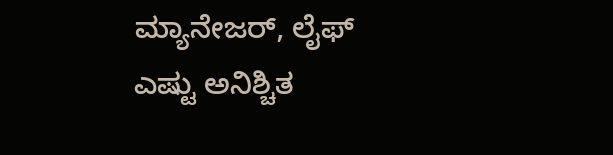ಮ್ಯಾನೇಜರ್, ಲೈಫ್ ಎಷ್ಟು ಅನಿಶ್ಚಿತ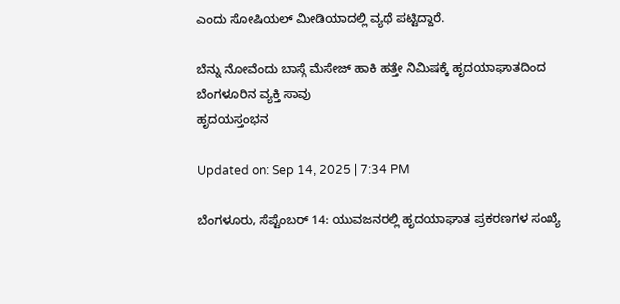ಎಂದು ಸೋಷಿಯಲ್ ಮೀಡಿಯಾದಲ್ಲಿ ವ್ಯಥೆ ಪಟ್ಟಿದ್ದಾರೆ.

ಬೆನ್ನು ನೋವೆಂದು ಬಾಸ್ಗೆ ಮೆಸೇಜ್ ಹಾಕಿ ಹತ್ತೇ ನಿಮಿಷಕ್ಕೆ ಹೃದಯಾಘಾತದಿಂದ ಬೆಂಗಳೂರಿನ ವ್ಯಕ್ತಿ ಸಾವು
ಹೃದಯಸ್ತಂಭನ

Updated on: Sep 14, 2025 | 7:34 PM

ಬೆಂಗಳೂರು, ಸೆಪ್ಟೆಂಬರ್ 14: ಯುವಜನರಲ್ಲಿ ಹೃದಯಾಘಾತ ಪ್ರಕರಣಗಳ ಸಂಖ್ಯೆ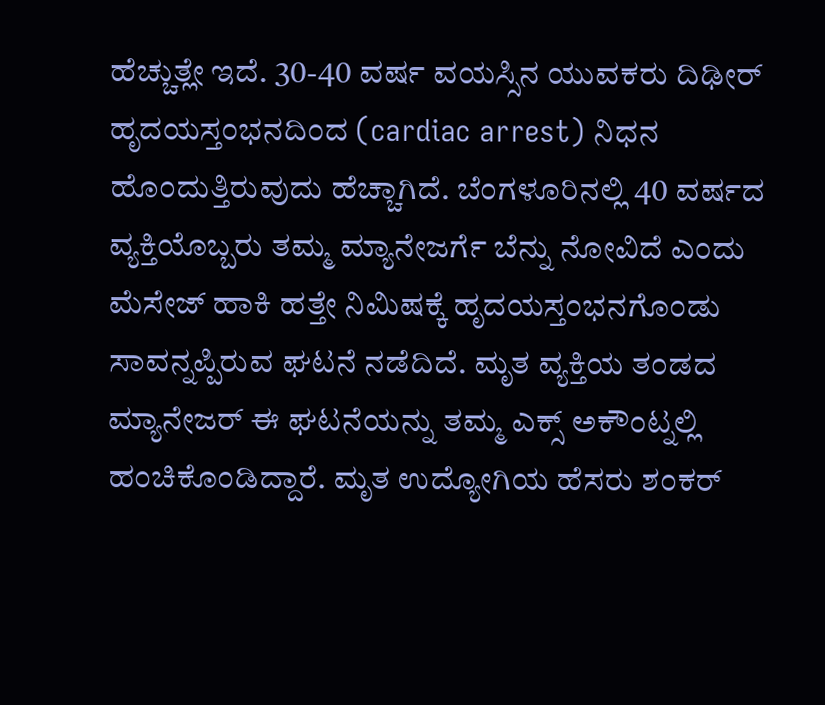ಹೆಚ್ಚುತ್ಲೇ ಇದೆ. 30-40 ವರ್ಷ ವಯಸ್ಸಿನ ಯುವಕರು ದಿಢೀರ್ ಹೃದಯಸ್ತಂಭನದಿಂದ (cardiac arrest) ನಿಧನ ಹೊಂದುತ್ತಿರುವುದು ಹೆಚ್ಚಾಗಿದೆ. ಬೆಂಗಳೂರಿನಲ್ಲಿ 40 ವರ್ಷದ ವ್ಯಕ್ತಿಯೊಬ್ಬರು ತಮ್ಮ ಮ್ಯಾನೇಜರ್ಗೆ ಬೆನ್ನು ನೋವಿದೆ ಎಂದು ಮೆಸೇಜ್ ಹಾಕಿ ಹತ್ತೇ ನಿಮಿಷಕ್ಕೆ ಹೃದಯಸ್ತಂಭನಗೊಂಡು ಸಾವನ್ನಪ್ಪಿರುವ ಘಟನೆ ನಡೆದಿದೆ. ಮೃತ ವ್ಯಕ್ತಿಯ ತಂಡದ ಮ್ಯಾನೇಜರ್ ಈ ಘಟನೆಯನ್ನು ತಮ್ಮ ಎಕ್ಸ್ ಅಕೌಂಟ್ನಲ್ಲಿ ಹಂಚಿಕೊಂಡಿದ್ದಾರೆ. ಮೃತ ಉದ್ಯೋಗಿಯ ಹೆಸರು ಶಂಕರ್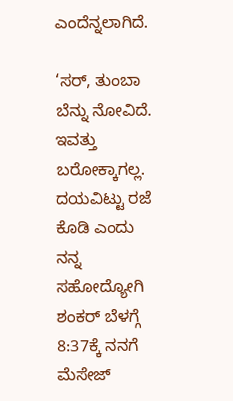ಎಂದೆನ್ನಲಾಗಿದೆ.

‘ಸರ್, ತುಂಬಾ ಬೆನ್ನು ನೋವಿದೆ. ಇವತ್ತು ಬರೋಕ್ಕಾಗಲ್ಲ. ದಯವಿಟ್ಟು ರಜೆ ಕೊಡಿ ಎಂದು ನನ್ನ ಸಹೋದ್ಯೋಗಿ ಶಂಕರ್ ಬೆಳಗ್ಗೆ 8:37ಕ್ಕೆ ನನಗೆ ಮೆಸೇಜ್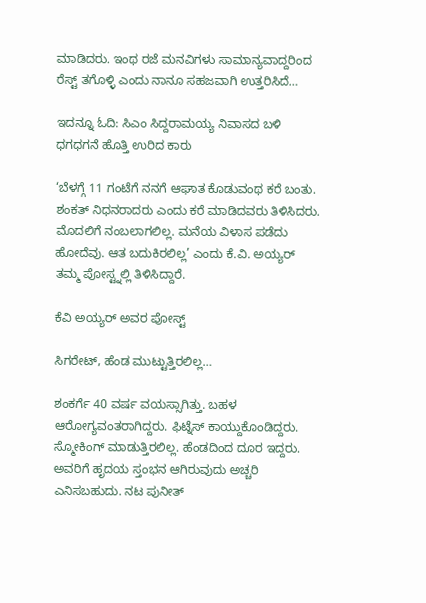ಮಾಡಿದರು. ಇಂಥ ರಜೆ ಮನವಿಗಳು ಸಾಮಾನ್ಯವಾದ್ದರಿಂದ ರೆಸ್ಟ್ ತಗೊಳ್ಳಿ ಎಂದು ನಾನೂ ಸಹಜವಾಗಿ ಉತ್ತರಿಸಿದೆ…

ಇದನ್ನೂ ಓದಿ: ಸಿಎಂ ಸಿದ್ದರಾಮಯ್ಯ ನಿವಾಸದ ಬಳಿ ಧಗಧಗನೆ ಹೊತ್ತಿ ಉರಿದ ಕಾರು

‘ಬೆಳಗ್ಗೆ 11 ಗಂಟೆಗೆ ನನಗೆ ಆಘಾತ ಕೊಡುವಂಥ ಕರೆ ಬಂತು. ಶಂಕತ್ ನಿಧನರಾದರು ಎಂದು ಕರೆ ಮಾಡಿದವರು ತಿಳಿಸಿದರು. ಮೊದಲಿಗೆ ನಂಬಲಾಗಲಿಲ್ಲ. ಮನೆಯ ವಿಳಾಸ ಪಡೆದು ಹೋದೆವು. ಆತ ಬದುಕಿರಲಿಲ್ಲ’ ಎಂದು ಕೆ.ವಿ. ಅಯ್ಯರ್ ತಮ್ಮ ಪೋಸ್ಟ್ನಲ್ಲಿ ತಿಳಿಸಿದ್ದಾರೆ.

ಕೆವಿ ಅಯ್ಯರ್ ಅವರ ಪೋಸ್ಟ್

ಸಿಗರೇಟ್, ಹೆಂಡ ಮುಟ್ಟುತ್ತಿರಲಿಲ್ಲ…

ಶಂಕರ್ಗೆ 40 ವರ್ಷ ವಯಸ್ಸಾಗಿತ್ತು. ಬಹಳ ಆರೋಗ್ಯವಂತರಾಗಿದ್ದರು. ಫಿಟ್ನೆಸ್ ಕಾಯ್ದುಕೊಂಡಿದ್ದರು. ಸ್ಮೋಕಿಂಗ್ ಮಾಡುತ್ತಿರಲಿಲ್ಲ. ಹೆಂಡದಿಂದ ದೂರ ಇದ್ದರು. ಅವರಿಗೆ ಹೃದಯ ಸ್ತಂಭನ ಆಗಿರುವುದು ಅಚ್ಚರಿ ಎನಿಸಬಹುದು. ನಟ ಪುನೀತ್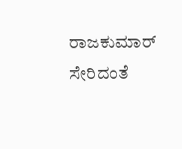ರಾಜಕುಮಾರ್ ಸೇರಿದಂತೆ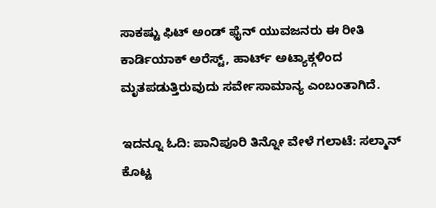ಸಾಕಷ್ಟು ಫಿಟ್ ಅಂಡ್ ಫೈನ್ ಯುವಜನರು ಈ ರೀತಿ ಕಾರ್ಡಿಯಾಕ್ ಅರೆಸ್ಟ್, ಹಾರ್ಟ್ ಅಟ್ಯಾಕ್ಗಳಿಂದ ಮೃತಪಡುತ್ತಿರುವುದು ಸರ್ವೇಸಾಮಾನ್ಯ ಎಂಬಂತಾಗಿದೆ.

ಇದನ್ನೂ ಓದಿ: ಪಾನಿಪೂರಿ ತಿನ್ನೋ ವೇಳೆ ಗಲಾಟೆ: ಸಲ್ಮಾನ್ ಕೊಟ್ಟ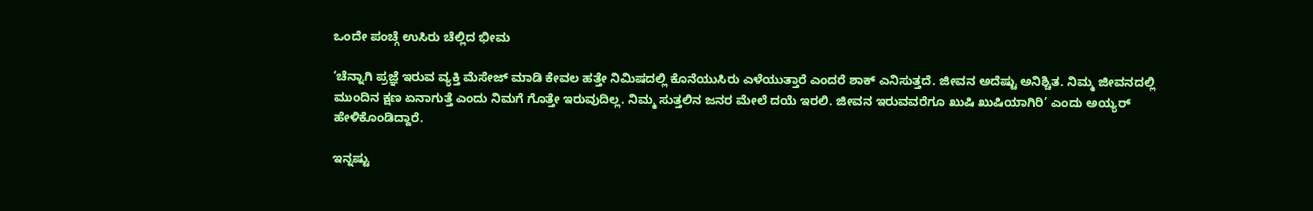ಒಂದೇ ಪಂಚ್ಗೆ ಉಸಿರು ಚೆಲ್ಲಿದ ಭೀಮ

‘ಚೆನ್ನಾಗಿ ಪ್ರಜ್ಞೆ ಇರುವ ವ್ಯಕ್ತಿ ಮೆಸೇಜ್ ಮಾಡಿ ಕೇವಲ ಹತ್ತೇ ನಿಮಿಷದಲ್ಲಿ ಕೊನೆಯುಸಿರು ಎಳೆಯುತ್ತಾರೆ ಎಂದರೆ ಶಾಕ್ ಎನಿಸುತ್ತದೆ. ಜೀವನ ಅದೆಷ್ಟು ಅನಿಶ್ಚಿತ. ನಿಮ್ಮ ಜೀವನದಲ್ಲಿ ಮುಂದಿನ ಕ್ಷಣ ಏನಾಗುತ್ತೆ ಎಂದು ನಿಮಗೆ ಗೊತ್ತೇ ಇರುವುದಿಲ್ಲ. ನಿಮ್ಮ ಸುತ್ತಲಿನ ಜನರ ಮೇಲೆ ದಯೆ ಇರಲಿ. ಜೀವನ ಇರುವವರೆಗೂ ಖುಷಿ ಖುಷಿಯಾಗಿರಿ’ ಎಂದು ಅಯ್ಯರ್ ಹೇಳಿಕೊಂಡಿದ್ದಾರೆ.

ಇನ್ನಷ್ಟು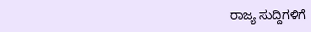ರಾಜ್ಯ ಸುದ್ದಿಗಳಿಗೆ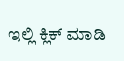ಇಲ್ಲಿ ಕ್ಲಿಕ್ ಮಾಡಿ